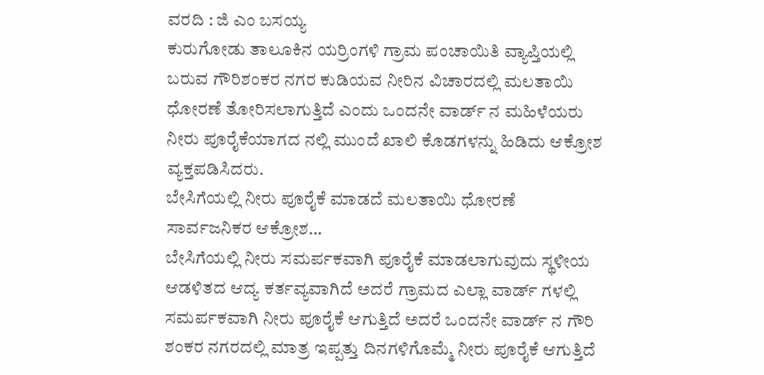ವರದಿ : ಜಿ ಎಂ ಬಸಯ್ಯ
ಕುರುಗೋಡು ತಾಲೂಕಿನ ಯರ್ರಿಂಗಳಿ ಗ್ರಾಮ ಪಂಚಾಯಿತಿ ವ್ಯಾಪ್ತಿಯಲ್ಲಿ ಬರುವ ಗೌರಿಶಂಕರ ನಗರ ಕುಡಿಯವ ನೀರಿನ ವಿಚಾರದಲ್ಲಿ ಮಲತಾಯಿ ಧೋರಣೆ ತೋರಿಸಲಾಗುತ್ತಿದೆ ಎಂದು ಒಂದನೇ ವಾರ್ಡ್ ನ ಮಹಿಳೆಯರು ನೀರು ಪೂರೈಕೆಯಾಗದ ನಲ್ಲಿ ಮುಂದೆ ಖಾಲಿ ಕೊಡಗಳನ್ನು ಹಿಡಿದು ಆಕ್ರೋಶ ವ್ಯಕ್ತಪಡಿಸಿದರು.
ಬೇಸಿಗೆಯಲ್ಲಿ ನೀರು ಪೂರೈಕೆ ಮಾಡದೆ ಮಲತಾಯಿ ಧೋರಣೆ ಸಾರ್ವಜನಿಕರ ಆಕ್ರೋಶ…
ಬೇಸಿಗೆಯಲ್ಲಿ ನೀರು ಸಮರ್ಪಕವಾಗಿ ಪೂರೈಕೆ ಮಾಡಲಾಗುವುದು ಸ್ಥಳೀಯ ಆಡಳಿತದ ಆದ್ಯ ಕರ್ತವ್ಯವಾಗಿದೆ ಅದರೆ ಗ್ರಾಮದ ಎಲ್ಲಾ ವಾರ್ಡ್ ಗಳಲ್ಲಿ ಸಮರ್ಪಕವಾಗಿ ನೀರು ಪೂರೈಕೆ ಆಗುತ್ತಿದೆ ಅದರೆ ಒಂದನೇ ವಾರ್ಡ್ ನ ಗೌರಿ ಶಂಕರ ನಗರದಲ್ಲಿ ಮಾತ್ರ ಇಪ್ಪತ್ತು ದಿನಗಳಿಗೊಮ್ಮೆ ನೀರು ಪೂರೈಕೆ ಆಗುತ್ತಿದೆ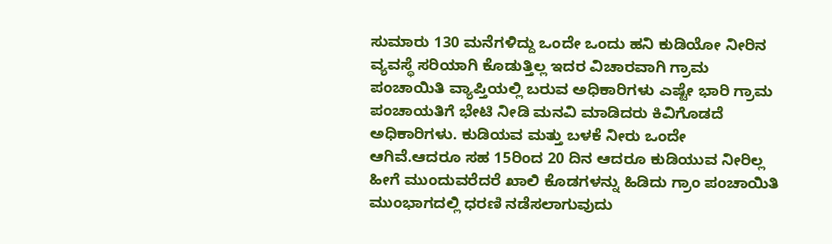ಸುಮಾರು 130 ಮನೆಗಳಿದ್ದು ಒಂದೇ ಒಂದು ಹನಿ ಕುಡಿಯೋ ನೀರಿನ ವ್ಯವಸ್ಥೆ ಸರಿಯಾಗಿ ಕೊಡುತ್ತಿಲ್ಲ ಇದರ ವಿಚಾರವಾಗಿ ಗ್ರಾಮ ಪಂಚಾಯಿತಿ ವ್ಯಾಪ್ತಿಯಲ್ಲಿ ಬರುವ ಅಧಿಕಾರಿಗಳು ಎಷ್ಟೇ ಭಾರಿ ಗ್ರಾಮ ಪಂಚಾಯತಿಗೆ ಭೇಟಿ ನೀಡಿ ಮನವಿ ಮಾಡಿದರು ಕಿವಿಗೊಡದೆ ಅಧಿಕಾರಿಗಳು. ಕುಡಿಯವ ಮತ್ತು ಬಳಕೆ ನೀರು ಒಂದೇ ಆಗಿವೆ.ಆದರೂ ಸಹ 15ರಿಂದ 20 ದಿನ ಆದರೂ ಕುಡಿಯುವ ನೀರಿಲ್ಲ ಹೀಗೆ ಮುಂದುವರೆದರೆ ಖಾಲಿ ಕೊಡಗಳನ್ನು ಹಿಡಿದು ಗ್ರಾಂ ಪಂಚಾಯಿತಿ ಮುಂಭಾಗದಲ್ಲಿ ಧರಣಿ ನಡೆಸಲಾಗುವುದು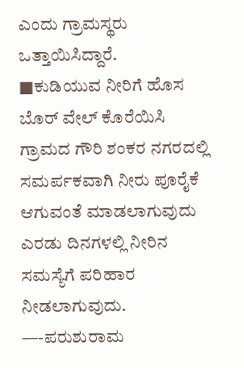ಎಂದು ಗ್ರಾಮಸ್ಥರು ಒತ್ತಾಯಿಸಿದ್ದಾರೆ.
■ಕುಡಿಯುವ ನೀರಿಗೆ ಹೊಸ ಬೊರ್ ವೇಲ್ ಕೊರೆಯಿಸಿ ಗ್ರಾಮದ ಗೌರಿ ಶಂಕರ ನಗರದಲ್ಲಿ ಸಮರ್ಪಕವಾಗಿ ನೀರು ಪೂರೈಕೆ ಆಗುವಂತೆ ಮಾಡಲಾಗುವುದು ಎರಡು ದಿನಗಳಲ್ಲಿ ನೀರಿನ ಸಮಸ್ಯೆಗೆ ಪರಿಹಾರ ನೀಡಲಾಗುವುದು.
—-ಪರುಶುರಾಮ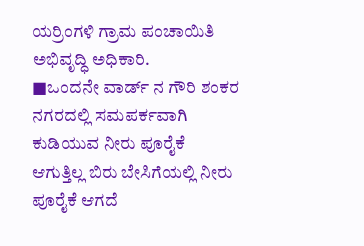ಯರ್ರಿಂಗಳಿ ಗ್ರಾಮ ಪಂಚಾಯಿತಿ
ಅಭಿವೃದ್ಧಿ ಅಧಿಕಾರಿ.
■ಒಂದನೇ ವಾರ್ಡ್ ನ ಗೌರಿ ಶಂಕರ ನಗರದಲ್ಲಿ ಸಮಪರ್ಕವಾಗಿ ಕುಡಿಯುವ ನೀರು ಪೂರೈಕೆ ಆಗುತ್ತಿಲ್ಲ ಬಿರು ಬೇಸಿಗೆಯಲ್ಲಿ ನೀರು ಪೂರೈಕೆ ಆಗದೆ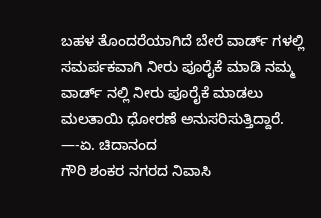ಬಹಳ ತೊಂದರೆಯಾಗಿದೆ ಬೇರೆ ವಾರ್ಡ್ ಗಳಲ್ಲಿ ಸಮರ್ಪಕವಾಗಿ ನೀರು ಪೂರೈಕೆ ಮಾಡಿ ನಮ್ಮ ವಾರ್ಡ್ ನಲ್ಲಿ ನೀರು ಪೂರೈಕೆ ಮಾಡಲು ಮಲತಾಯಿ ಧೋರಣೆ ಅನುಸರಿಸುತ್ತಿದ್ದಾರೆ.
—-ಏ. ಚಿದಾನಂದ
ಗೌರಿ ಶಂಕರ ನಗರದ ನಿವಾಸಿ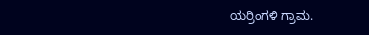ಯರ್ರಿಂಗಳಿ ಗ್ರಾಮ.